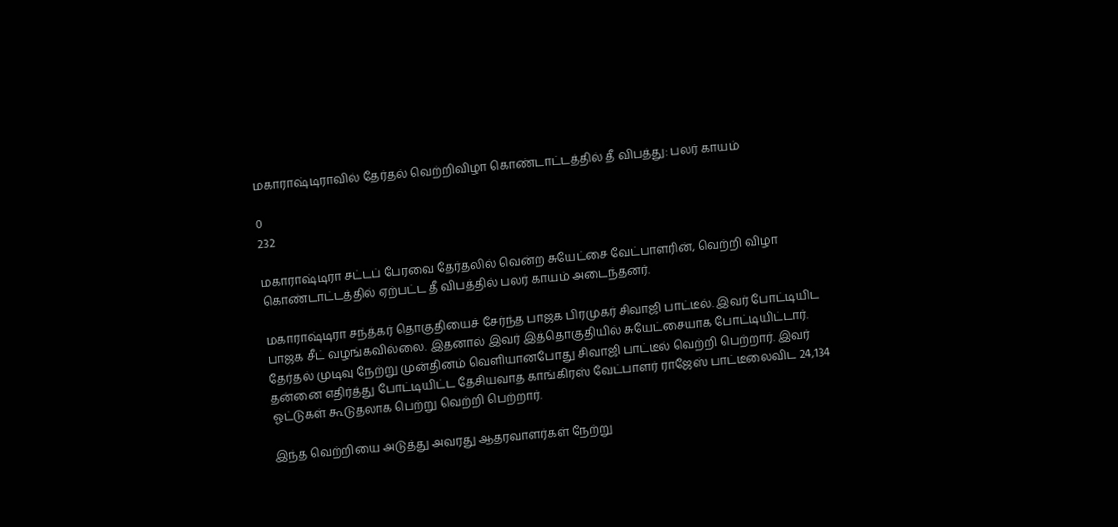மகாராஷ்டிராவில் தேர்தல் வெற்றிவிழா கொண்டாட்டத்தில் தீ விபத்து: பலர் காயம்

0
232

மகாராஷ்டிரா சட்டப் பேரவை தேர்தலில் வென்ற சுயேட்சை வேட்பாளரின், வெற்றி விழா கொண்டாட்டத்தில் ஏற்பட்ட தீ விபத்தில் பலர் காயம் அடைந்தனர்.

மகாராஷ்டிரா சந்த்கர் தொகுதியைச் சேர்ந்த பாஜக பிரமுகர் சிவாஜி பாட்டீல். இவர் போட்டியிட பாஜக சீட் வழங்கவில்லை. இதனால் இவர் இத்தொகுதியில் சுயேட்சையாக போட்டியிட்டார். தேர்தல் முடிவு நேற்று முன்தினம் வெளியானபோது சிவாஜி பாட்டீல் வெற்றி பெற்றார். இவர் தன்னை எதிர்த்து போட்டியிட்ட தேசியவாத காங்கிரஸ் வேட்பாளர் ராஜேஸ் பாட்டீலைவிட 24,134 ஓட்டுகள் கூடுதலாக பெற்று வெற்றி பெற்றார்.

இந்த வெற்றியை அடுத்து அவரது ஆதரவாளர்கள் நேற்று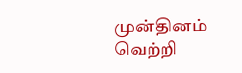முன்தினம் வெற்றி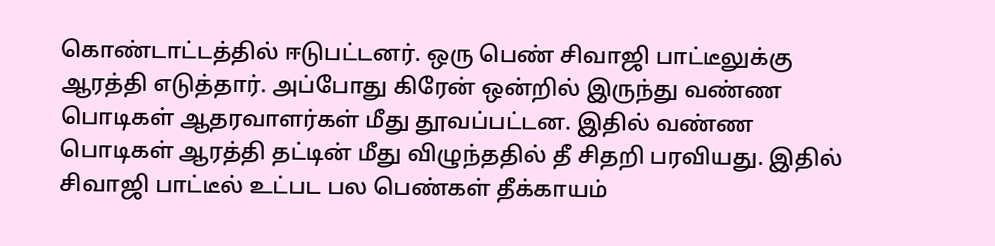கொண்டாட்டத்தில் ஈடுபட்டனர். ஒரு பெண் சிவாஜி பாட்டீலுக்கு ஆரத்தி எடுத்தார். அப்போது கிரேன் ஒன்றில் இருந்து வண்ண பொடிகள் ஆதரவாளர்கள் மீது தூவப்பட்டன. இதில் வண்ண பொடிகள் ஆரத்தி தட்டின் மீது விழுந்ததில் தீ சிதறி பரவியது. இதில் சிவாஜி பாட்டீல் உட்பட பல பெண்கள் தீக்காயம்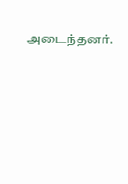அடைந்தனர்.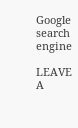Google search engine

LEAVE A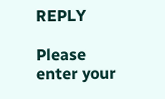REPLY

Please enter your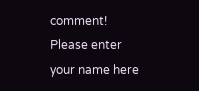comment!
Please enter your name here